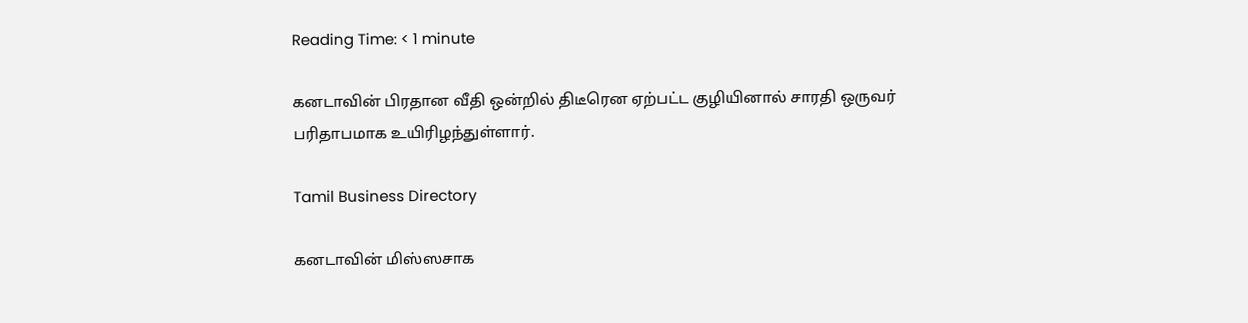Reading Time: < 1 minute

கனடாவின் பிரதான வீதி ஒன்றில் திடீரென ஏற்பட்ட குழியினால் சாரதி ஒருவர் பரிதாபமாக உயிரிழந்துள்ளார்.

Tamil Business Directory

கனடாவின் மிஸ்ஸசாக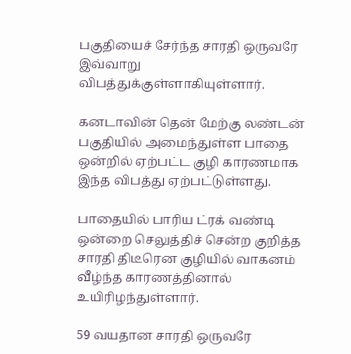பகுதியைச் சேர்ந்த சாரதி ஒருவரே இவ்வாறு விபத்துக்குள்ளாகியுள்ளார்.

கனடாவின் தென் மேற்கு லண்டன் பகுதியில் அமைந்துள்ள பாதை ஒன்றில் ஏற்பட்ட குழி காரணமாக இந்த விபத்து ஏற்பட்டுள்ளது.

பாதையில் பாரிய ட்ரக் வண்டி ஒன்றை செலுத்திச் சென்ற குறித்த சாரதி திடீரென குழியில் வாகனம் வீழ்ந்த காரணத்தினால் உயிரிழந்துள்ளார்.

59 வயதான சாரதி ஒருவரே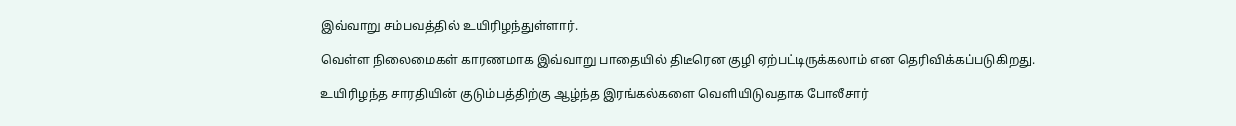இவ்வாறு சம்பவத்தில் உயிரிழந்துள்ளார்.

வெள்ள நிலைமைகள் காரணமாக இவ்வாறு பாதையில் திடீரென குழி ஏற்பட்டிருக்கலாம் என தெரிவிக்கப்படுகிறது.

உயிரிழந்த சாரதியின் குடும்பத்திற்கு ஆழ்ந்த இரங்கல்களை வெளியிடுவதாக போலீசார்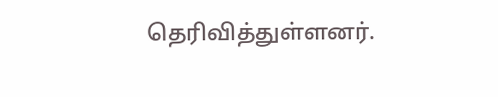தெரிவித்துள்ளனர்.